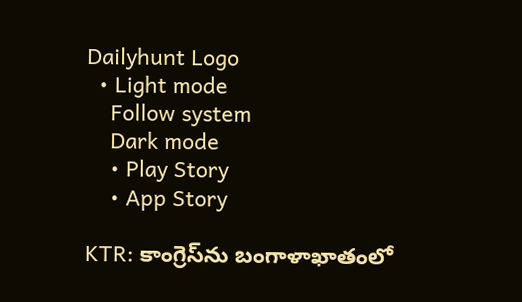Dailyhunt Logo
  • Light mode
    Follow system
    Dark mode
    • Play Story
    • App Story

KTR: కాంగ్రెస్‌ను బంగాళాఖాతంలో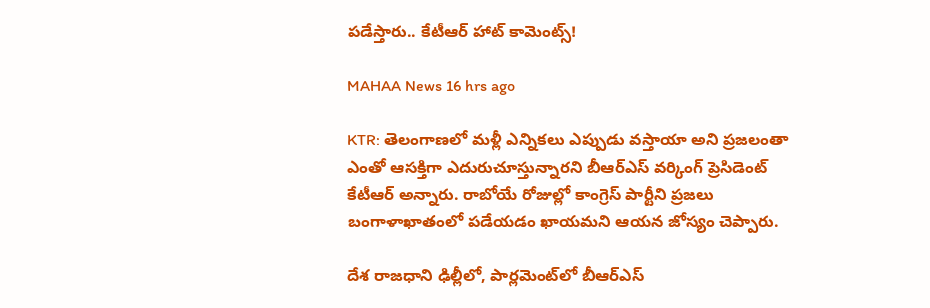పడేస్తారు.. కేటీఆర్ హాట్ కామెంట్స్!

MAHAA News 16 hrs ago

KTR: తెలంగాణలో మళ్లీ ఎన్నికలు ఎప్పుడు వస్తాయా అని ప్రజలంతా ఎంతో ఆసక్తిగా ఎదురుచూస్తున్నారని బీఆర్ఎస్ వర్కింగ్ ప్రెసిడెంట్ కేటీఆర్ అన్నారు. రాబోయే రోజుల్లో కాంగ్రెస్ పార్టీని ప్రజలు బంగాళాఖాతంలో పడేయడం ఖాయమని ఆయన జోస్యం చెప్పారు.

దేశ రాజధాని ఢిల్లీలో, పార్లమెంట్‌లో బీఆర్ఎస్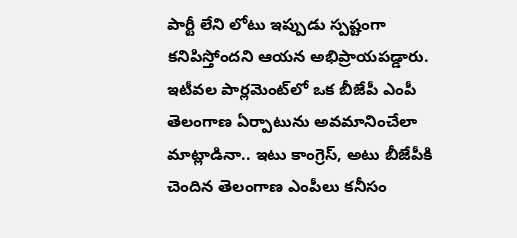పార్టీ లేని లోటు ఇప్పుడు స్పష్టంగా కనిపిస్తోందని ఆయన అభిప్రాయపడ్డారు. ఇటీవల పార్లమెంట్‌లో ఒక బీజేపీ ఎంపీ తెలంగాణ ఏర్పాటును అవమానించేలా మాట్లాడినా.. ఇటు కాంగ్రెస్, అటు బీజేపీకి చెందిన తెలంగాణ ఎంపీలు కనీసం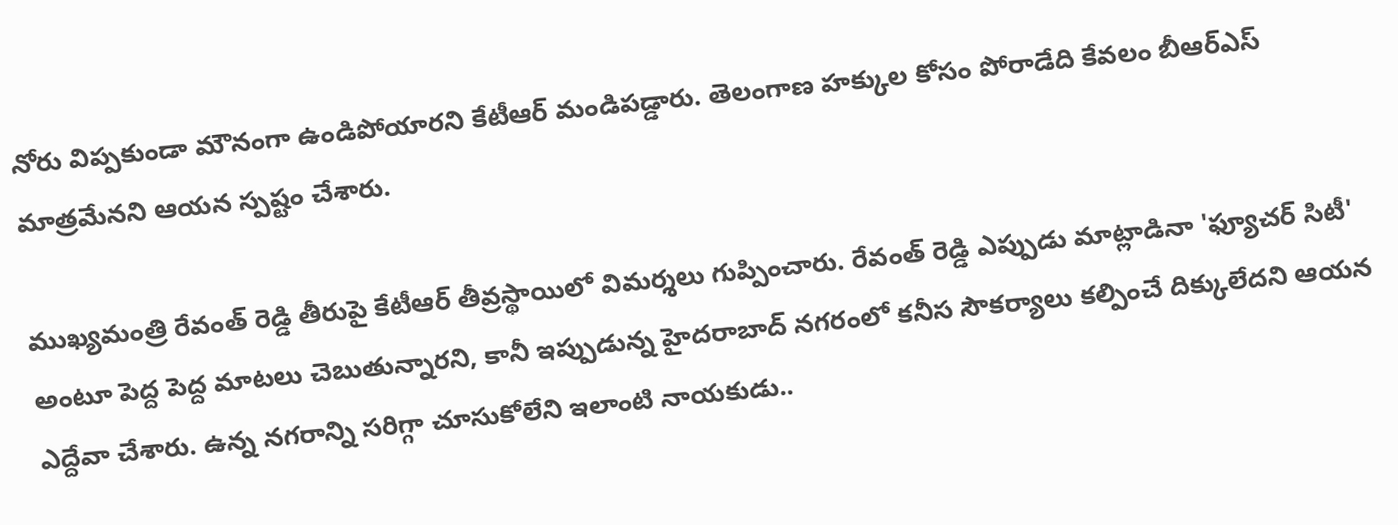నోరు విప్పకుండా మౌనంగా ఉండిపోయారని కేటీఆర్ మండిపడ్డారు. తెలంగాణ హక్కుల కోసం పోరాడేది కేవలం బీఆర్ఎస్ మాత్రమేనని ఆయన స్పష్టం చేశారు.

ముఖ్యమంత్రి రేవంత్ రెడ్డి తీరుపై కేటీఆర్ తీవ్రస్థాయిలో విమర్శలు గుప్పించారు. రేవంత్ రెడ్డి ఎప్పుడు మాట్లాడినా 'ఫ్యూచర్ సిటీ' అంటూ పెద్ద పెద్ద మాటలు చెబుతున్నారని, కానీ ఇప్పుడున్న హైదరాబాద్ నగరంలో కనీస సౌకర్యాలు కల్పించే దిక్కులేదని ఆయన ఎద్దేవా చేశారు. ఉన్న నగరాన్ని సరిగ్గా చూసుకోలేని ఇలాంటి నాయకుడు..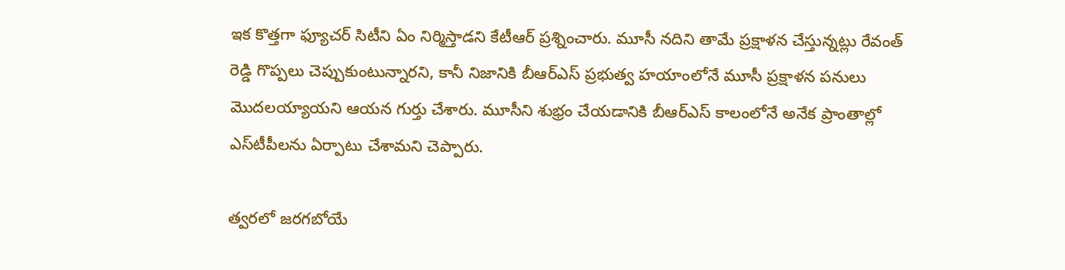ఇక కొత్తగా ఫ్యూచర్ సిటీని ఏం నిర్మిస్తాడని కేటీఆర్ ప్రశ్నించారు. మూసీ నదిని తామే ప్రక్షాళన చేస్తున్నట్లు రేవంత్ రెడ్డి గొప్పలు చెప్పుకుంటున్నారని, కానీ నిజానికి బీఆర్ఎస్ ప్రభుత్వ హయాంలోనే మూసీ ప్రక్షాళన పనులు మొదలయ్యాయని ఆయన గుర్తు చేశారు. మూసీని శుభ్రం చేయడానికి బీఆర్ఎస్ కాలంలోనే అనేక ప్రాంతాల్లో ఎస్‌టీపీలను ఏర్పాటు చేశామని చెప్పారు.

త్వరలో జరగబోయే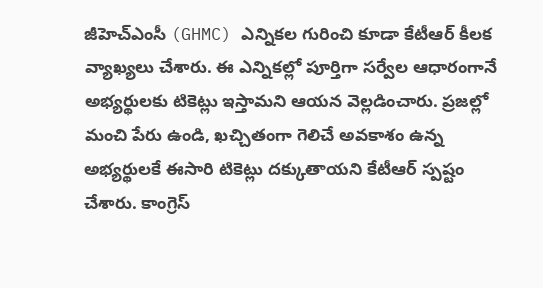జీహెచ్‌ఎంసీ (GHMC) ఎన్నికల గురించి కూడా కేటీఆర్ కీలక వ్యాఖ్యలు చేశారు. ఈ ఎన్నికల్లో పూర్తిగా సర్వేల ఆధారంగానే అభ్యర్థులకు టికెట్లు ఇస్తామని ఆయన వెల్లడించారు. ప్రజల్లో మంచి పేరు ఉండి, ఖచ్చితంగా గెలిచే అవకాశం ఉన్న అభ్యర్థులకే ఈసారి టికెట్లు దక్కుతాయని కేటీఆర్ స్పష్టం చేశారు. కాంగ్రెస్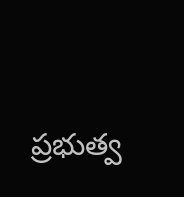ప్రభుత్వ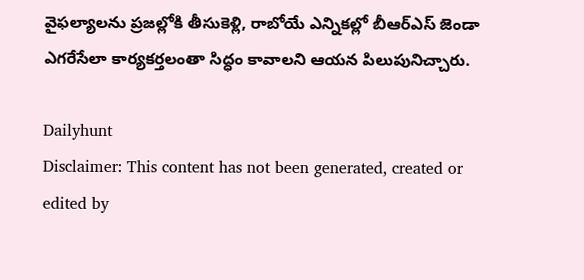వైఫల్యాలను ప్రజల్లోకి తీసుకెళ్లి, రాబోయే ఎన్నికల్లో బీఆర్ఎస్ జెండా ఎగరేసేలా కార్యకర్తలంతా సిద్ధం కావాలని ఆయన పిలుపునిచ్చారు.

Dailyhunt
Disclaimer: This content has not been generated, created or edited by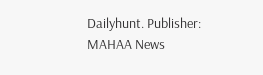Dailyhunt. Publisher: MAHAA News